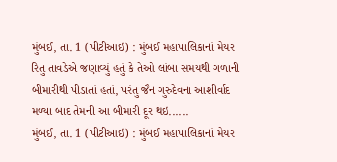મુંબઈ, તા. 1 (પીટીઆઇ) : મુંબઈ મહાપાલિકાનાં મેયર રિતુ તાવડેએ જણાવ્યું હતું કે તેઓ લાંબા સમયથી ગળાની બીમારીથી પીડાતાં હતાં, પરંતુ જૈન ગુરુદેવના આશીર્વાદ મળ્યા બાદ તેમની આ બીમારી દૂર થઇ......
મુંબઈ, તા. 1 (પીટીઆઇ) : મુંબઈ મહાપાલિકાનાં મેયર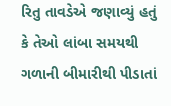રિતુ તાવડેએ જણાવ્યું હતું કે તેઓ લાંબા સમયથી ગળાની બીમારીથી પીડાતાં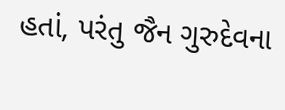હતાં, પરંતુ જૈન ગુરુદેવના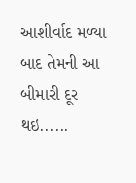આશીર્વાદ મળ્યા બાદ તેમની આ બીમારી દૂર થઇ......